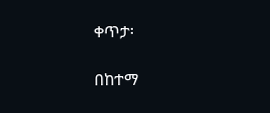ቀጥታ፡

በከተማ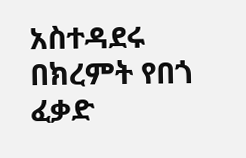አስተዳደሩ በክረምት የበጎ ፈቃድ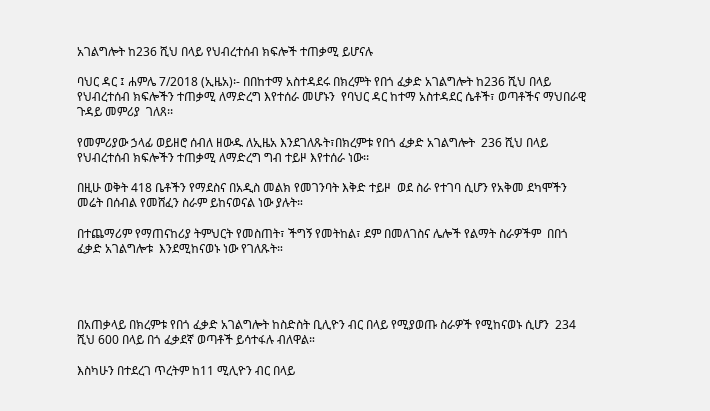አገልግሎት ከ236 ሺህ በላይ የህብረተሰብ ክፍሎች ተጠቃሚ ይሆናሉ

ባህር ዳር ፤ ሐምሌ 7/2018 (ኢዜአ)፡- በበከተማ አስተዳደሩ በክረምት የበጎ ፈቃድ አገልግሎት ከ236 ሺህ በላይ የህብረተሰብ ክፍሎችን ተጠቃሚ ለማድረግ እየተሰራ መሆኑን  የባህር ዳር ከተማ አስተዳደር ሴቶች፣ ወጣቶችና ማህበራዊ ጉዳይ መምሪያ  ገለጸ፡፡

የመምሪያው ኃላፊ ወይዘሮ ሰብለ ዘውዱ ለኢዜአ እንደገለጹት፣በክረምቱ የበጎ ፈቃድ አገልግሎት  236 ሺህ በላይ የህብረተሰብ ክፍሎችን ተጠቃሚ ለማድረግ ግብ ተይዞ እየተሰራ ነው፡፡

በዚሁ ወቅት 418 ቤቶችን የማደስና በአዲስ መልክ የመገንባት እቅድ ተይዞ  ወደ ስራ የተገባ ሲሆን የአቅመ ደካሞችን መሬት በሰብል የመሸፈን ስራም ይከናወናል ነው ያሉት።

በተጨማሪም የማጠናከሪያ ትምህርት የመስጠት፣ ችግኝ የመትከል፣ ደም በመለገስና ሌሎች የልማት ስራዎችም  በበጎ ፈቃድ አገልግሎቱ  እንደሚከናወኑ ነው የገለጹት።




በአጠቃላይ በክረምቱ የበጎ ፈቃድ አገልግሎት ከስድስት ቢሊዮን ብር በላይ የሚያወጡ ስራዎች የሚከናወኑ ሲሆን  234 ሺህ 600 በላይ በጎ ፈቃደኛ ወጣቶች ይሳተፋሉ ብለዋል።

እስካሁን በተደረገ ጥረትም ከ11 ሚሊዮን ብር በላይ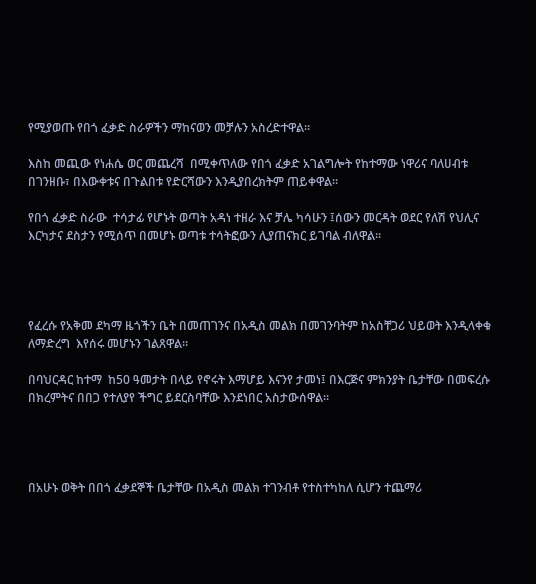የሚያወጡ የበጎ ፈቃድ ስራዎችን ማከናወን መቻሉን አስረድተዋል።

እስከ መጪው የነሐሴ ወር መጨረሻ  በሚቀጥለው የበጎ ፈቃድ አገልግሎት የከተማው ነዋሪና ባለሀብቱ በገንዘቡ፣ በእውቀቱና በጉልበቱ የድርሻውን እንዲያበረክትም ጠይቀዋል።

የበጎ ፈቃድ ስራው  ተሳታፊ የሆኑት ወጣት አዳነ ተዘራ እና ቻሌ ካሳሁን ፤ሰውን መርዳት ወደር የለሽ የህሊና እርካታና ደስታን የሚሰጥ በመሆኑ ወጣቱ ተሳትፎውን ሊያጠናክር ይገባል ብለዋል።




የፈረሱ የአቅመ ደካማ ዜጎችን ቤት በመጠገንና በአዲስ መልክ በመገንባትም ከአስቸጋሪ ህይወት እንዲላቀቁ ለማድረግ  እየሰሩ መሆኑን ገልጸዋል።

በባህርዳር ከተማ  ከ50 ዓመታት በላይ የኖሩት እማሆይ እናንየ ታመነ፤ በእርጅና ምክንያት ቤታቸው በመፍረሱ በክረምትና በበጋ የተለያየ ችግር ይደርስባቸው እንደነበር አስታውሰዋል።




በአሁኑ ወቅት በበጎ ፈቃደኞች ቤታቸው በአዲስ መልክ ተገንብቶ የተስተካከለ ሲሆን ተጨማሪ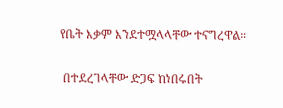የቤት እቃም እንደተሟላላቸው ተናግረዋል።

 በተደረገላቸው ድጋፍ ከነበሩበት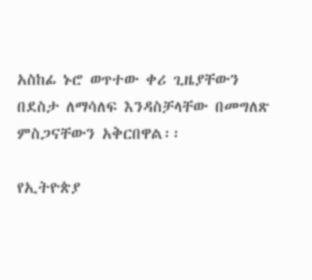አስከፊ ኑሮ ወጥተው ቀሪ ጊዜያቸውን በደስታ ለማሳለፍ እንዳስቻላቸው በመግለጽ ምስጋናቸውን አቅርበዋል፡፡

የኢትዮጵያ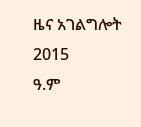ዜና አገልግሎት
2015
ዓ.ም